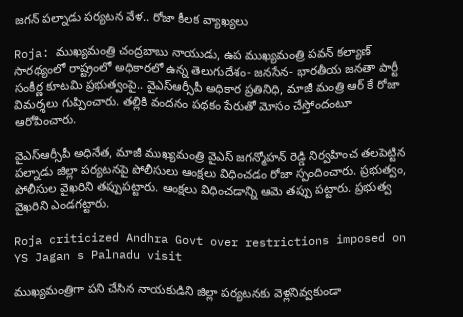జగన్ పల్నాడు పర్యటన వేళ.. రోజా కీలక వ్యాఖ్యలు

Roja: ముఖ్యమంత్రి చంద్రబాబు నాయుడు, ఉప ముఖ్యమంత్రి పవన్ కల్యాణ్ సారథ్యంలో రాష్ట్రంలో అధికారలో ఉన్న తెలుగుదేశం- జనసేన- భారతీయ జనతా పార్టీ సంకీర్ణ కూటమి ప్రభుత్వంపై.. వైఎస్ఆర్సీపీ అధికార ప్రతినిధి, మాజీ మంత్రి ఆర్ కే రోజా విమర్శలు గుప్పించారు. తల్లికి వందనం పథకం పేరుతో మోసం చేస్తోందంటూ ఆరోపించారు.

వైఎస్ఆర్సీపీ అధినేత, మాజీ ముఖ్య‌మంత్రి వైఎస్ జ‌గ‌న్మోహ‌న్ రెడ్డి నిర్వహించ తలపెట్టిన పల్నాడు జిల్లా పర్యటనపై పోలీసులు ఆంక్షలు విధించ‌డం రోజా స్పందించారు. ప్రభుత్వం, పోలీసుల వైఖరిని తప్పుపట్టారు. ఆంక్షలు విధించడాన్ని ఆమె తప్పు పట్టారు. ప్రభుత్వ వైఖరిని ఎండగట్టారు.

Roja criticized Andhra Govt over restrictions imposed on YS Jagan s Palnadu visit

ముఖ్యమంత్రిగా పని చేసిన నాయకుడిని జిల్లా పర్యటనకు వెళ్లనివ్వకుండా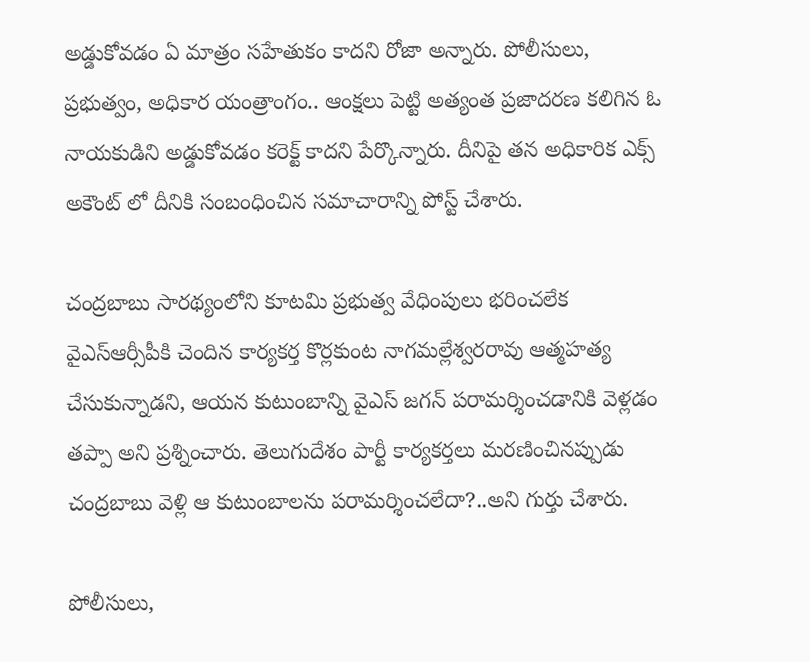అడ్డుకోవడం ఏ మాత్రం సహేతుకం కాదని రోజా అన్నారు. పోలీసులు, ప్రభుత్వం, అధికార యంత్రాంగం.. ఆంక్ష‌లు పెట్టి అత్యంత ప్ర‌జాద‌ర‌ణ క‌లిగిన ఓ నాయ‌కుడిని అడ్డుకోవ‌డం క‌రెక్ట్ కాదని పేర్కొన్నారు. దీనిపై తన అధికారిక ఎక్స్ అకౌంట్ లో దీనికి సంబంధించిన సమాచారాన్ని పోస్ట్ చేశారు.

చంద్రబాబు సారథ్యంలోని కూటమి ప్ర‌భుత్వ వేధింపులు భ‌రించ‌లేక‌ వైఎస్ఆర్సీపీకి చెందిన కార్య‌క‌ర్త కొర్లకుంట నాగమల్లేశ్వరరావు ఆత్మ‌హ‌త్య చేసుకున్నాడని, ఆయ‌న కుటుంబాన్ని వైఎస్ జ‌గ‌న్ ప‌రామ‌ర్శించ‌డానికి వెళ్ల‌డం త‌ప్పా అని ప్రశ్నించారు. తెలుగుదేశం పార్టీ కార్య‌కర్త‌లు మరణించిన‌ప్పుడు చంద్రబాబు వెళ్లి ఆ కుటుంబాల‌ను ప‌రామ‌ర్శించ‌లేదా?..అని గుర్తు చేశారు.

పోలీసులు,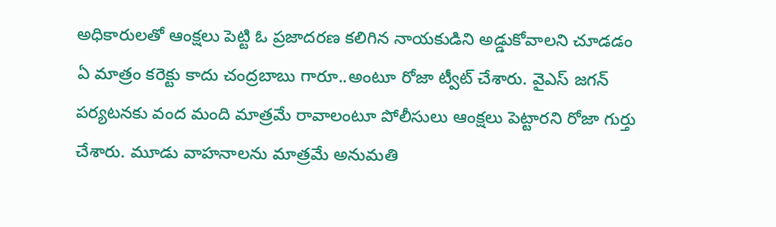అధికారులతో ఆంక్ష‌లు పెట్టి ఓ ప్ర‌జాద‌ర‌ణ క‌లిగిన నాయ‌కుడిని అడ్డుకోవాల‌ని చూడ‌డం ఏ మాత్రం క‌రెక్టు కాదు చంద్ర‌బాబు గారూ..అంటూ రోజా ట్వీట్ చేశారు. వైఎస్‌ జగన్‌ పర్యటనకు వంద మంది మాత్రమే రావాలంటూ పోలీసులు ఆంక్షలు పెట్టారని రోజా గుర్తు చేశారు. మూడు వాహనాలను మాత్రమే అనుమతి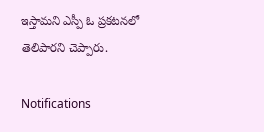ఇస్తామని ఎస్పీ ఓ ప్రకటనలో తెలిపారని చెప్పారు.

Notifications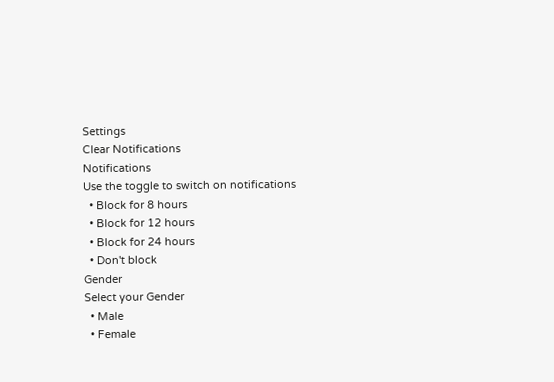Settings
Clear Notifications
Notifications
Use the toggle to switch on notifications
  • Block for 8 hours
  • Block for 12 hours
  • Block for 24 hours
  • Don't block
Gender
Select your Gender
  • Male
  • Female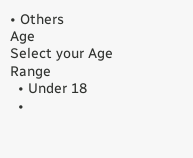• Others
Age
Select your Age Range
  • Under 18
  •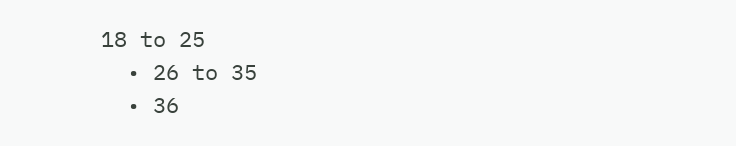18 to 25
  • 26 to 35
  • 36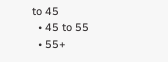to 45
  • 45 to 55
  • 55+